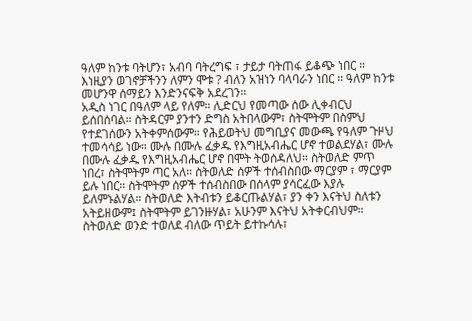ዓለም ከንቱ ባትሆን፣ አብባ ባትረግፍ ፣ ታይታ ባትጠፋ ይቆጭ ነበር ። እነዚያን ወገኖቻችንን ለምን ሞቱ ? ብለን አዝነን ባላባራን ነበር ። ዓለም ከንቱ መሆንዋ ሰማይን እንድንናፍቅ አደረገን።
አዲስ ነገር በዓለም ላይ የለም። ሊድርህ የመጣው ሰው ሊቀብርህ ይሰበሰባል። ስትዳርም ያንተን ድግስ አትበላውም፣ ስትሞትም በስምህ የተደገሰውን አትቀምሰውም። የሕይወትህ መግቢያና መውጫ የዓለም ጉዞህ ተመሳሳይ ነው። ሙሉ በሙሉ ፈቃዱ የእግዚአብሔር ሆኖ ተወልደሃል፣ ሙሉ በሙሉ ፈቃዱ የእግዚአብሔር ሆኖ በሞት ትወሰዳለህ። ስትወለድ ምጥ ነበረ፣ ስትሞትም ጣር አለ። ስትወለድ ሰዎች ተሰብስበው ማርያም ፣ ማርያም ይሉ ነበር። ስትሞትም ሰዎች ተሰብስበው በሰላም ያሳርፈው እያሉ ይለምኑልሃል። ስትወለድ እትብቱን ይቆርጡልሃል፣ ያን ቀን እናትህ ስለቱን አትይዘውም፤ ስትሞትም ይገንዙሃል፣ አሁንም እናትህ አትቀርብህም። ስትወለድ ወንድ ተወለደ ብለው ጥይት ይተኩሳሉ፣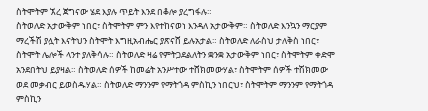ስትሞትም ኧረ ጀግናው ሄደ እያሉ ጥይት እንደ በቆሎ ያረግፋሉ።
ስትወለድ አታውቅም ነበር፣ ስትሞትም ምን እየተከናወነ እንዳለ አታውቅም። ስትወለድ እንኳን ማርያም ማረችሽ ያሏት እናትህን ስትሞት እግዚአብሔር ያጽናሸ ይሉአታል። ስትወለድ ለራስህ ታለቅስ ነበር፣ ስትሞት ሌሎች ላንተ ያለቅሳሉ። ስትወለድ ዛሬ የምትጋደልለትን ቋንቋ አታውቅም ነበር፣ ስትሞትም ቀድሞ አንደበትህ ይያዛል። ስትወለድ ሰዎች ከመሬት አንሥተው ተሸክመውሃል፣ ስትሞትም ሰዎች ተሽክመው ወደ መቃብር ይወስዱሃል። ስትወለድ ማንንም የማትጎዳ ምስኪን ነበርህ፣ ስትሞትም ማንንም የማትጎዳ ምስኪን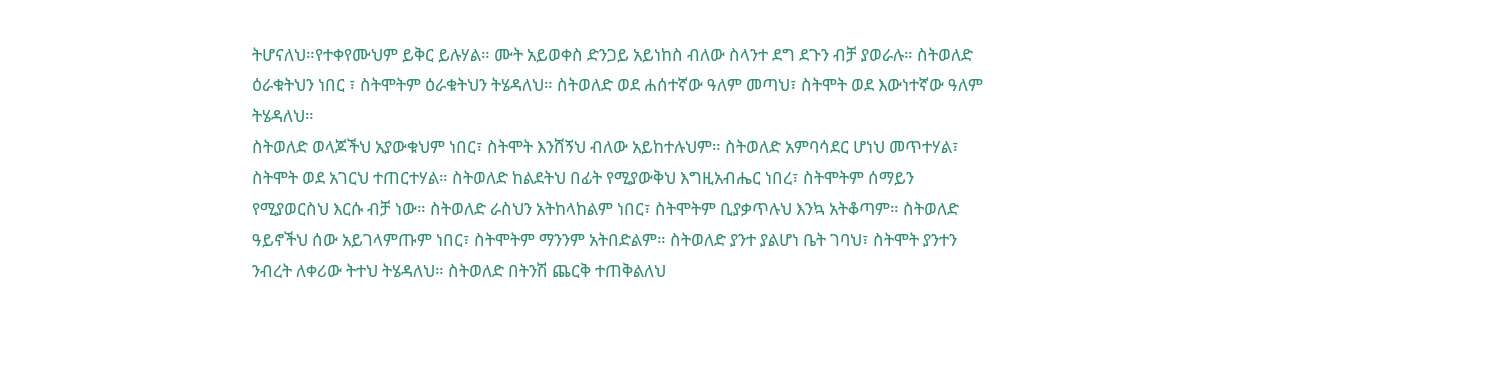ትሆናለህ።የተቀየሙህም ይቅር ይሉሃል። ሙት አይወቀስ ድንጋይ አይነከስ ብለው ስላንተ ደግ ደጉን ብቻ ያወራሉ። ስትወለድ ዕራቁትህን ነበር ፣ ስትሞትም ዕራቁትህን ትሄዳለህ። ስትወለድ ወደ ሐሰተኛው ዓለም መጣህ፣ ስትሞት ወደ እውነተኛው ዓለም ትሄዳለህ።
ስትወለድ ወላጆችህ አያውቁህም ነበር፣ ስትሞት እንሸኝህ ብለው አይከተሉህም። ስትወለድ አምባሳደር ሆነህ መጥተሃል፣ ስትሞት ወደ አገርህ ተጠርተሃል። ስትወለድ ከልደትህ በፊት የሚያውቅህ እግዚአብሔር ነበረ፣ ስትሞትም ሰማይን የሚያወርስህ እርሱ ብቻ ነው። ስትወለድ ራስህን አትከላከልም ነበር፣ ስትሞትም ቢያቃጥሉህ እንኳ አትቆጣም። ስትወለድ ዓይኖችህ ሰው አይገላምጡም ነበር፣ ስትሞትም ማንንም አትበድልም። ስትወለድ ያንተ ያልሆነ ቤት ገባህ፣ ስትሞት ያንተን ንብረት ለቀሪው ትተህ ትሄዳለህ። ስትወለድ በትንሽ ጨርቅ ተጠቅልለህ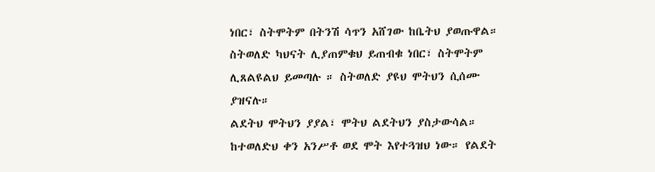ነበር፣ ስትሞትም በትንሽ ሳጥን አሸገው ከቤትህ ያወጡዋል። ስትወለድ ካህናት ሊያጠምቁህ ይጠብቁ ነበር፣ ስትሞትም ሊጸልዩልህ ይመጣሉ ። ስትወለድ ያዩህ ሞትህን ሲሰሙ ያዝናሉ።
ልደትህ ሞትህን ያያል፣ ሞትህ ልደትህን ያስታውሳል። ከተወለድህ ቀን አንሥቶ ወደ ሞት እየተጓዝህ ነው። የልደት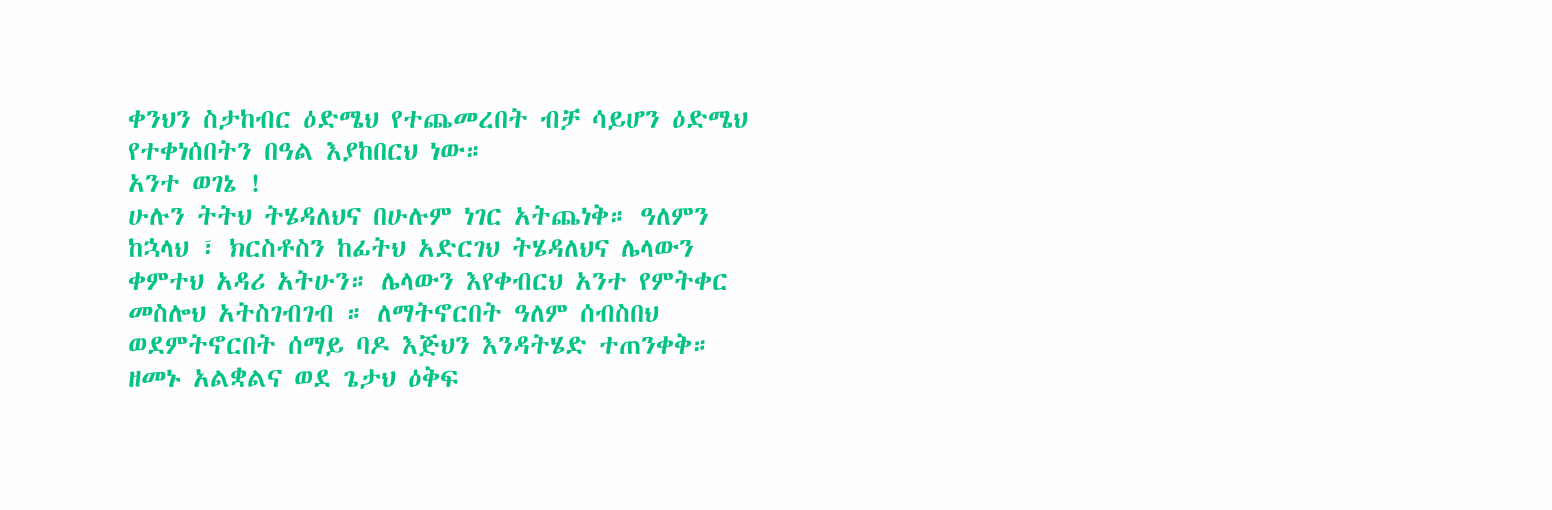ቀንህን ስታከብር ዕድሜህ የተጨመረበት ብቻ ሳይሆን ዕድሜህ የተቀነሰበትን በዓል እያከበርህ ነው።
አንተ ወገኔ !
ሁሉን ትትህ ትሄዳለህና በሁሉም ነገር አትጨነቅ። ዓለምን ከኋላህ ፣ ክርስቶስን ከፊትህ አድርገህ ትሄዳለህና ሌላውን ቀምተህ አዳሪ አትሁን። ሌላውን እየቀብርህ አንተ የምትቀር መስሎህ አትስገብገብ ። ለማትኖርበት ዓለም ሰብስበህ ወደምትኖርበት ሰማይ ባዶ እጅህን እንዳትሄድ ተጠንቀቅ። ዘመኑ አልቋልና ወደ ጌታህ ዕቅፍ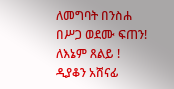ለመግባት በንስሐ በሥጋ ወደሙ ፍጠን! ለእኔም ጸልይ !
ዲያቆን አሸናፊ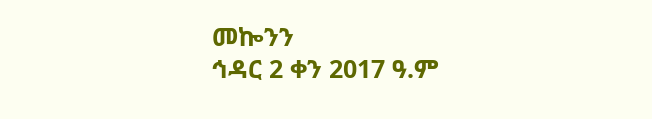መኰንን
ኅዳር 2 ቀን 2017 ዓ.ም